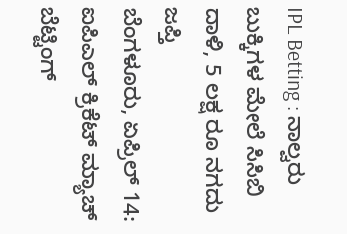IPL Betting : ನಾಲ್ವರು ಬುಕ್ಕಿಗಳ ಮೇಲೆ ಸಿಸಿಬಿ ದಾಳಿ, 5 ಲಕ್ಷ ರೂ ನಗದು ಜಪ್ತಿ
ಬೆಂಗಳೂರು, ಏಪ್ರಿಲ್ 14: ಐಪಿಎಲ್ ಕ್ರಿಕೆಟ್ ಮ್ಯಾಚ್ ಬೆಟ್ಟಿಂಗ್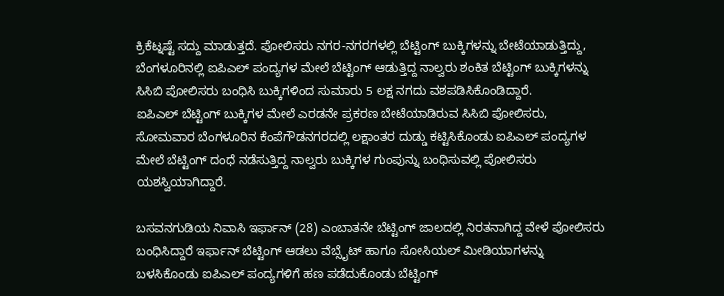ಕ್ರಿಕೆಟ್ನಷ್ಟೆ ಸದ್ದು ಮಾಡುತ್ತದೆ. ಪೋಲಿಸರು ನಗರ-ನಗರಗಳಲ್ಲಿ ಬೆಟ್ಟಿಂಗ್ ಬುಕ್ಕಿಗಳನ್ನು ಬೇಟೆಯಾಡುತ್ತಿದ್ದು, ಬೆಂಗಳೂರಿನಲ್ಲಿ ಐಪಿಎಲ್ ಪಂದ್ಯಗಳ ಮೇಲೆ ಬೆಟ್ಟಿಂಗ್ ಆಡುತ್ತಿದ್ದ ನಾಲ್ವರು ಶಂಕಿತ ಬೆಟ್ಟಿಂಗ್ ಬುಕ್ಕಿಗಳನ್ನು ಸಿಸಿಬಿ ಪೋಲಿಸರು ಬಂಧಿಸಿ ಬುಕ್ಕಿಗಳಿಂದ ಸುಮಾರು 5 ಲಕ್ಷ ನಗದು ವಶಪಡಿಸಿಕೊಂಡಿದ್ದಾರೆ.
ಐಪಿಎಲ್ ಬೆಟ್ಟಿಂಗ್ ಬುಕ್ಕಿಗಳ ಮೇಲೆ ಎರಡನೇ ಪ್ರಕರಣ ಬೇಟೆಯಾಡಿರುವ ಸಿಸಿಬಿ ಪೋಲಿಸರು, ಸೋಮವಾರ ಬೆಂಗಳೂರಿನ ಕೆಂಪೆಗೌಡನಗರದಲ್ಲಿ ಲಕ್ಷಾಂತರ ದುಡ್ಡು ಕಟ್ಟಿಸಿಕೊಂಡು ಐಪಿಎಲ್ ಪಂದ್ಯಗಳ ಮೇಲೆ ಬೆಟ್ಟಿಂಗ್ ದಂಧೆ ನಡೆಸುತ್ತಿದ್ದ ನಾಲ್ವರು ಬುಕ್ಕಿಗಳ ಗುಂಪುನ್ನು ಬಂಧಿಸುವಲ್ಲಿ ಪೋಲಿಸರು ಯಶಸ್ವಿಯಾಗಿದ್ದಾರೆ.

ಬಸವನಗುಡಿಯ ನಿವಾಸಿ ಇರ್ಫಾನ್ (28) ಎಂಬಾತನೇ ಬೆಟ್ಟಿಂಗ್ ಜಾಲದಲ್ಲಿ ನಿರತನಾಗಿದ್ದ ವೇಳೆ ಪೋಲಿಸರು ಬಂಧಿಸಿದ್ದಾರೆ ಇರ್ಫಾನ್ ಬೆಟ್ಟಿಂಗ್ ಆಡಲು ವೆಬ್ಸೈಟ್ ಹಾಗೂ ಸೋಸಿಯಲ್ ಮೀಡಿಯಾಗಳನ್ನು ಬಳಸಿಕೊಂಡು ಐಪಿಎಲ್ ಪಂದ್ಯಗಳಿಗೆ ಹಣ ಪಡೆದುಕೊಂಡು ಬೆಟ್ಟಿಂಗ್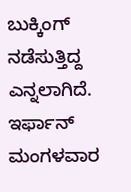ಬುಕ್ಕಿಂಗ್ ನಡೆಸುತ್ತಿದ್ದ ಎನ್ನಲಾಗಿದೆ. ಇರ್ಫಾನ್ ಮಂಗಳವಾರ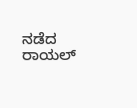ನಡೆದ ರಾಯಲ್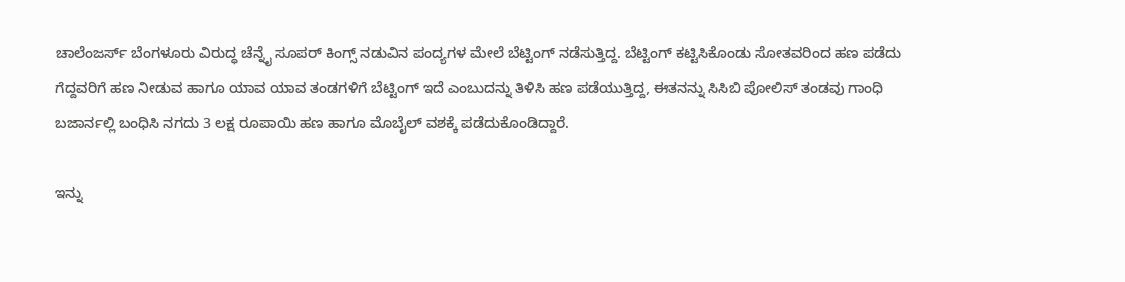ಚಾಲೆಂಜರ್ಸ್ ಬೆಂಗಳೂರು ವಿರುದ್ಧ ಚೆನ್ನೈ ಸೂಪರ್ ಕಿಂಗ್ಸ್ ನಡುವಿನ ಪಂದ್ಯಗಳ ಮೇಲೆ ಬೆಟ್ಟಿಂಗ್ ನಡೆಸುತ್ತಿದ್ದ. ಬೆಟ್ಟಿಂಗ್ ಕಟ್ಟಿಸಿಕೊಂಡು ಸೋತವರಿಂದ ಹಣ ಪಡೆದು ಗೆದ್ದವರಿಗೆ ಹಣ ನೀಡುವ ಹಾಗೂ ಯಾವ ಯಾವ ತಂಡಗಳಿಗೆ ಬೆಟ್ಟಿಂಗ್ ಇದೆ ಎಂಬುದನ್ನು ತಿಳಿಸಿ ಹಣ ಪಡೆಯುತ್ತಿದ್ದ, ಈತನನ್ನು ಸಿಸಿಬಿ ಪೋಲಿಸ್ ತಂಡವು ಗಾಂಧಿ ಬಜಾರ್ನಲ್ಲಿ ಬಂಧಿಸಿ ನಗದು 3 ಲಕ್ಷ ರೂಪಾಯಿ ಹಣ ಹಾಗೂ ಮೊಬೈಲ್ ವಶಕ್ಕೆ ಪಡೆದುಕೊಂಡಿದ್ದಾರೆ.

ಇನ್ನು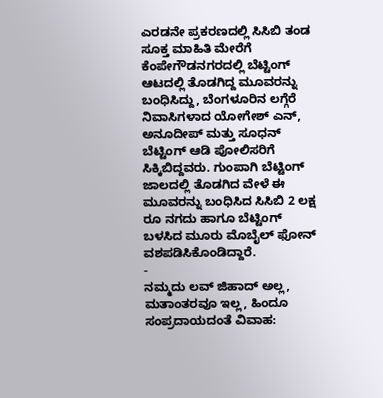ಎರಡನೇ ಪ್ರಕರಣದಲ್ಲಿ ಸಿಸಿಬಿ ತಂಡ ಸೂಕ್ತ ಮಾಹಿತಿ ಮೇರೆಗೆ ಕೆಂಪೇಗೌಡನಗರದಲ್ಲಿ ಬೆಟ್ಟಿಂಗ್ ಆಟದಲ್ಲಿ ತೊಡಗಿದ್ದ ಮೂವರನ್ನು ಬಂಧಿಸಿದ್ದು, ಬೆಂಗಳೂರಿನ ಲಗ್ಗೆರೆ ನಿವಾಸಿಗಳಾದ ಯೋಗೇಶ್ ಎನ್, ಅನೂದೀಪ್ ಮತ್ತು ಸೂಧನ್ ಬೆಟ್ಟಿಂಗ್ ಆಡಿ ಪೋಲಿಸರಿಗೆ ಸಿಕ್ಕಿಬಿದ್ದವರು. ಗುಂಪಾಗಿ ಬೆಟ್ಟಿಂಗ್ ಜಾಲದಲ್ಲಿ ತೊಡಗಿದ ವೇಳೆ ಈ ಮೂವರನ್ನು ಬಂಧಿಸಿದ ಸಿಸಿಬಿ 2 ಲಕ್ಷ ರೂ ನಗದು ಹಾಗೂ ಬೆಟ್ಟಿಂಗ್ ಬಳಸಿದ ಮೂರು ಮೊಬೈಲ್ ಫೋನ್ ವಶಪಡಿಸಿಕೊಂಡಿದ್ದಾರೆ.
-
ನಮ್ಮದು ಲವ್ ಜಿಹಾದ್ ಅಲ್ಲ, ಮತಾಂತರವೂ ಇಲ್ಲ, ಹಿಂದೂ ಸಂಪ್ರದಾಯದಂತೆ ವಿವಾಹ: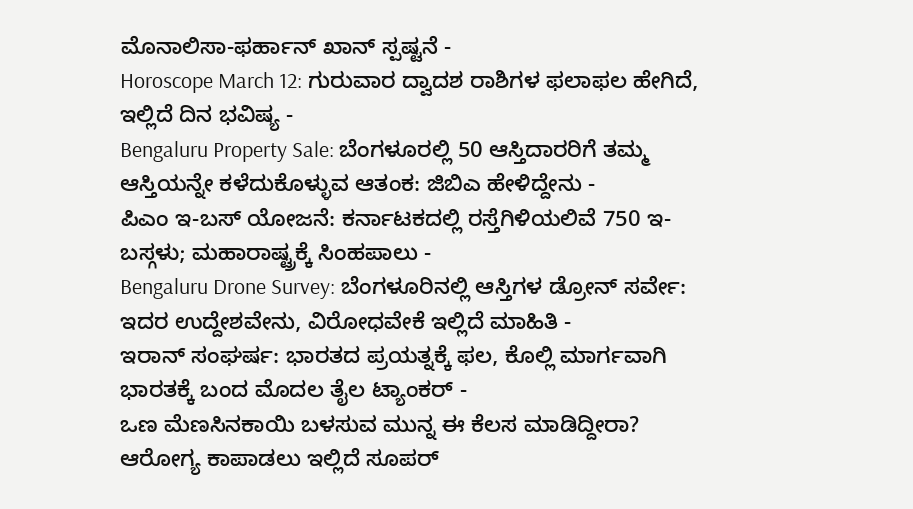ಮೊನಾಲಿಸಾ-ಫರ್ಹಾನ್ ಖಾನ್ ಸ್ಪಷ್ಟನೆ -
Horoscope March 12: ಗುರುವಾರ ದ್ವಾದಶ ರಾಶಿಗಳ ಫಲಾಫಲ ಹೇಗಿದೆ, ಇಲ್ಲಿದೆ ದಿನ ಭವಿಷ್ಯ -
Bengaluru Property Sale: ಬೆಂಗಳೂರಲ್ಲಿ 50 ಆಸ್ತಿದಾರರಿಗೆ ತಮ್ಮ ಆಸ್ತಿಯನ್ನೇ ಕಳೆದುಕೊಳ್ಳುವ ಆತಂಕ: ಜಿಬಿಎ ಹೇಳಿದ್ದೇನು -
ಪಿಎಂ ಇ-ಬಸ್ ಯೋಜನೆ: ಕರ್ನಾಟಕದಲ್ಲಿ ರಸ್ತೆಗಿಳಿಯಲಿವೆ 750 ಇ-ಬಸ್ಗಳು; ಮಹಾರಾಷ್ಟ್ರಕ್ಕೆ ಸಿಂಹಪಾಲು -
Bengaluru Drone Survey: ಬೆಂಗಳೂರಿನಲ್ಲಿ ಆಸ್ತಿಗಳ ಡ್ರೋನ್ ಸರ್ವೇ: ಇದರ ಉದ್ದೇಶವೇನು, ವಿರೋಧವೇಕೆ ಇಲ್ಲಿದೆ ಮಾಹಿತಿ -
ಇರಾನ್ ಸಂಘರ್ಷ: ಭಾರತದ ಪ್ರಯತ್ನಕ್ಕೆ ಫಲ, ಕೊಲ್ಲಿ ಮಾರ್ಗವಾಗಿ ಭಾರತಕ್ಕೆ ಬಂದ ಮೊದಲ ತೈಲ ಟ್ಯಾಂಕರ್ -
ಒಣ ಮೆಣಸಿನಕಾಯಿ ಬಳಸುವ ಮುನ್ನ ಈ ಕೆಲಸ ಮಾಡಿದ್ದೀರಾ? ಆರೋಗ್ಯ ಕಾಪಾಡಲು ಇಲ್ಲಿದೆ ಸೂಪರ್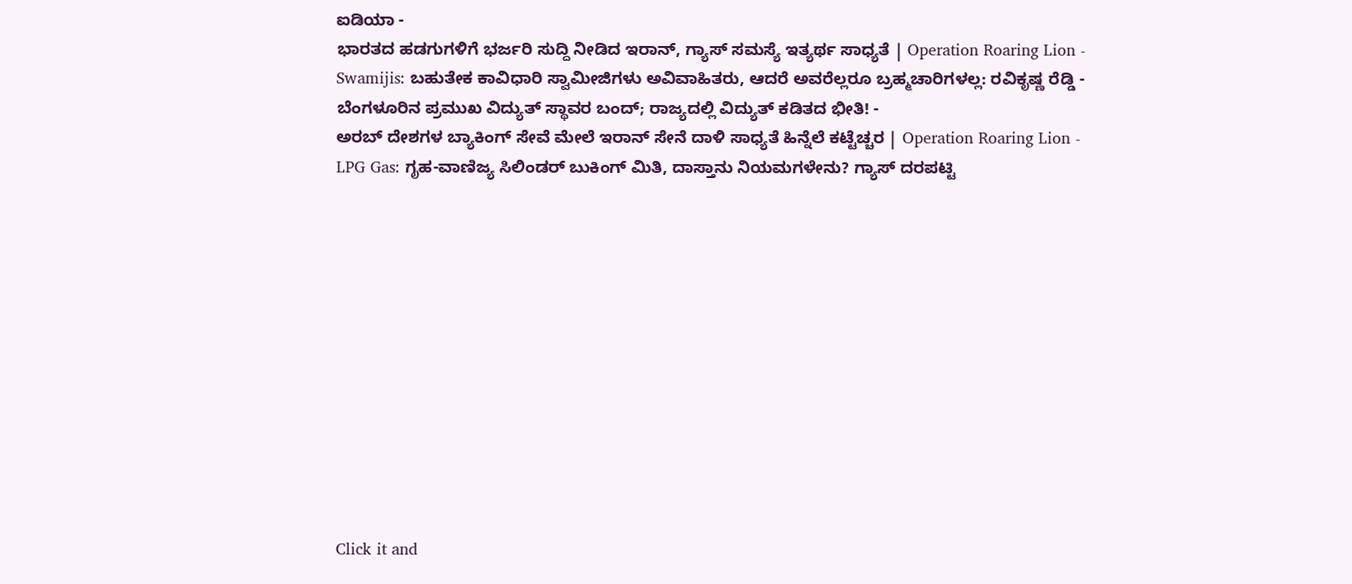ಐಡಿಯಾ -
ಭಾರತದ ಹಡಗುಗಳಿಗೆ ಭರ್ಜರಿ ಸುದ್ದಿ ನೀಡಿದ ಇರಾನ್, ಗ್ಯಾಸ್ ಸಮಸ್ಯೆ ಇತ್ಯರ್ಥ ಸಾಧ್ಯತೆ | Operation Roaring Lion -
Swamijis: ಬಹುತೇಕ ಕಾವಿಧಾರಿ ಸ್ವಾಮೀಜಿಗಳು ಅವಿವಾಹಿತರು, ಆದರೆ ಅವರೆಲ್ಲರೂ ಬ್ರಹ್ಮಚಾರಿಗಳಲ್ಲ: ರವಿಕೃಷ್ಣ ರೆಡ್ಡಿ -
ಬೆಂಗಳೂರಿನ ಪ್ರಮುಖ ವಿದ್ಯುತ್ ಸ್ಥಾವರ ಬಂದ್; ರಾಜ್ಯದಲ್ಲಿ ವಿದ್ಯುತ್ ಕಡಿತದ ಭೀತಿ! -
ಅರಬ್ ದೇಶಗಳ ಬ್ಯಾಕಿಂಗ್ ಸೇವೆ ಮೇಲೆ ಇರಾನ್ ಸೇನೆ ದಾಳಿ ಸಾಧ್ಯತೆ ಹಿನ್ನೆಲೆ ಕಟ್ಟೆಚ್ಚರ | Operation Roaring Lion -
LPG Gas: ಗೃಹ-ವಾಣಿಜ್ಯ ಸಿಲಿಂಡರ್ ಬುಕಿಂಗ್ ಮಿತಿ, ದಾಸ್ತಾನು ನಿಯಮಗಳೇನು? ಗ್ಯಾಸ್ ದರಪಟ್ಟಿ












Click it and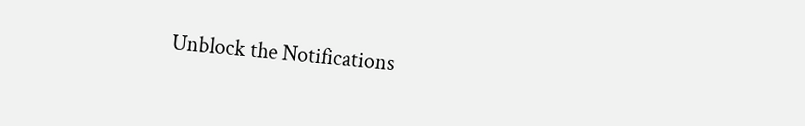Unblock the Notifications